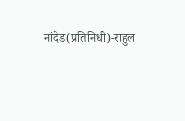नांदेड(प्रतिनिधी)-राहुल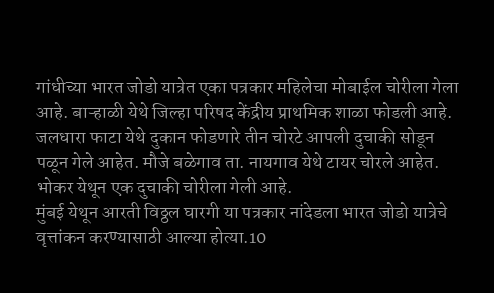गांधीच्या भारत जोडो यात्रेत एका पत्रकार महिलेचा मोबाईल चोरीला गेला आहे. बाऱ्हाळी येथे जिल्हा परिषद केंद्रीय प्राथमिक शाळा फोडली आहे. जलधारा फाटा येथे दुकान फोडणारे तीन चोरटे आपली दुचाकी सोडून पळून गेले आहेत. मौजे बळेगाव ता. नायगाव येथे टायर चोरले आहेत. भोकर येथून एक दुचाकी चोरीला गेली आहे.
मुंबई येथून आरती विठ्ठल घारगी या पत्रकार नांदेडला भारत जोडो यात्रेचे वृत्तांकन करण्यासाठी आल्या होत्या.10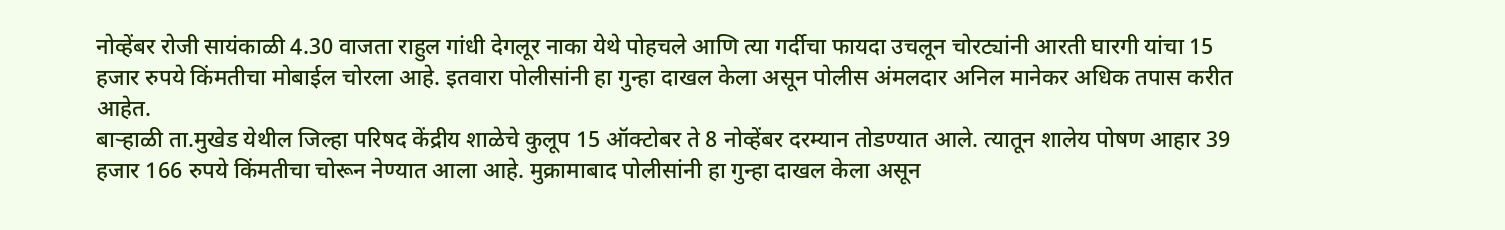नोव्हेंबर रोजी सायंकाळी 4.30 वाजता राहुल गांधी देगलूर नाका येथे पोहचले आणि त्या गर्दीचा फायदा उचलून चोरट्यांनी आरती घारगी यांचा 15 हजार रुपये किंमतीचा मोबाईल चोरला आहे. इतवारा पोलीसांनी हा गुन्हा दाखल केला असून पोलीस अंमलदार अनिल मानेकर अधिक तपास करीत आहेत.
बाऱ्हाळी ता.मुखेड येथील जिल्हा परिषद केंद्रीय शाळेचे कुलूप 15 ऑक्टोबर ते 8 नोव्हेंबर दरम्यान तोडण्यात आले. त्यातून शालेय पोषण आहार 39 हजार 166 रुपये किंमतीचा चोरून नेण्यात आला आहे. मुक्रामाबाद पोलीसांनी हा गुन्हा दाखल केला असून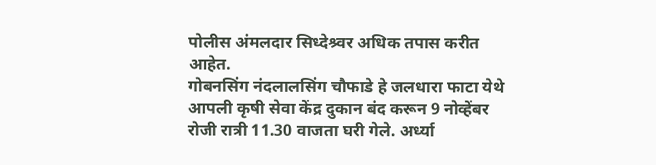पोलीस अंमलदार सिध्देश्र्वर अधिक तपास करीत आहेत.
गोबनसिंग नंदलालसिंग चौफाडे हे जलधारा फाटा येथे आपली कृषी सेवा केंद्र दुकान बंद करून 9 नोव्हेंबर रोजी रात्री 11.30 वाजता घरी गेले. अर्ध्या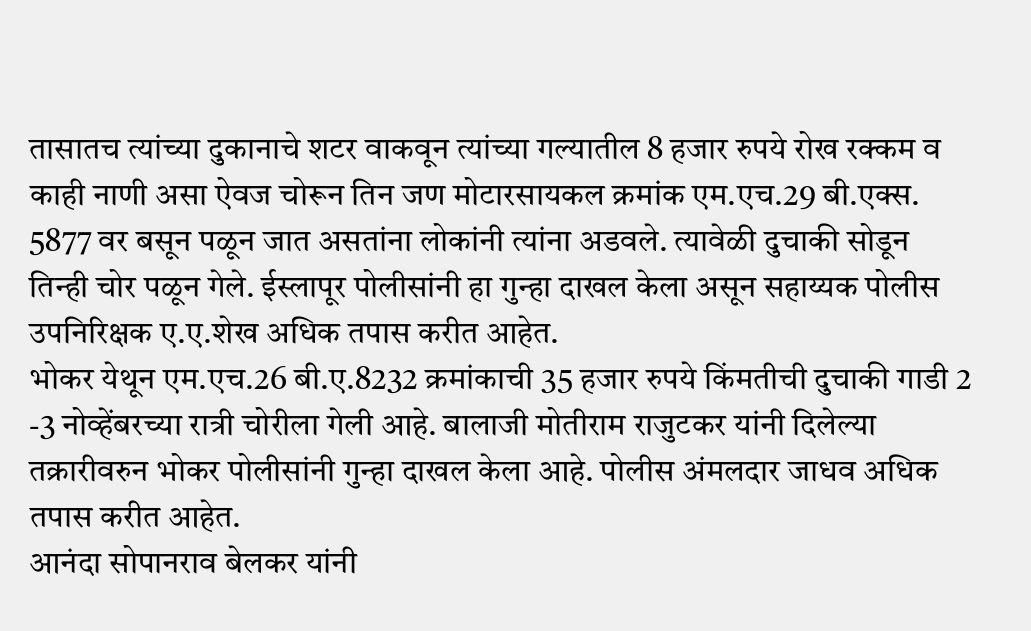तासातच त्यांच्या दुकानाचे शटर वाकवून त्यांच्या गल्यातील 8 हजार रुपये रोख रक्कम व काही नाणी असा ऐवज चोरून तिन जण मोटारसायकल क्रमांक एम.एच.29 बी.एक्स. 5877 वर बसून पळून जात असतांना लोकांनी त्यांना अडवले. त्यावेळी दुचाकी सोडून तिन्ही चोर पळून गेले. ईस्लापूर पोलीसांनी हा गुन्हा दाखल केला असून सहाय्यक पोलीस उपनिरिक्षक ए.ए.शेख अधिक तपास करीत आहेत.
भोकर येथून एम.एच.26 बी.ए.8232 क्रमांकाची 35 हजार रुपये किंमतीची दुचाकी गाडी 2 -3 नोव्हेंबरच्या रात्री चोरीला गेली आहे. बालाजी मोतीराम राजुटकर यांनी दिलेल्या तक्रारीवरुन भोकर पोलीसांनी गुन्हा दाखल केला आहे. पोलीस अंमलदार जाधव अधिक तपास करीत आहेत.
आनंदा सोपानराव बेलकर यांनी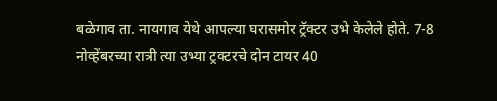बळेगाव ता. नायगाव येथे आपल्या घरासमोर ट्रॅक्टर उभे केलेले होते. 7-8 नोव्हेंबरच्या रात्री त्या उभ्या ट्रक्टरचे दोन टायर 40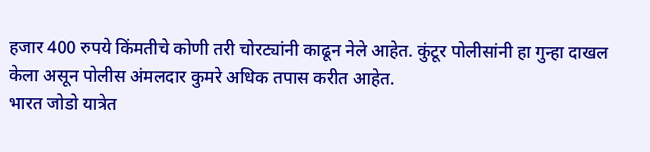हजार 400 रुपये किंमतीचे कोणी तरी चोरट्यांनी काढून नेले आहेत. कुंटूर पोलीसांनी हा गुन्हा दाखल केला असून पोलीस अंमलदार कुमरे अधिक तपास करीत आहेत.
भारत जोडो यात्रेत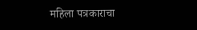महिला पत्रकाराचा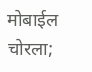मोबाईल चोरला;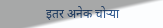इतर अनेक चोऱ्या